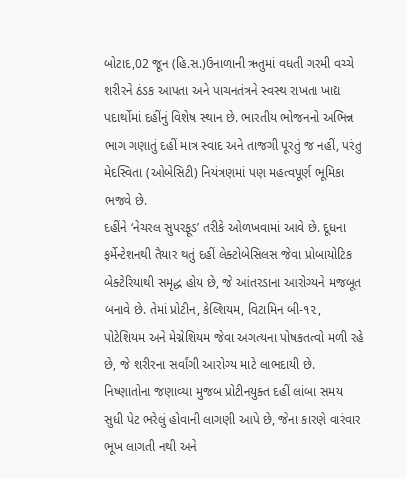બોટાદ,02 જૂન (હિ.સ.)ઉનાળાની ઋતુમાં વધતી ગરમી વચ્ચે શરીરને ઠંડક આપતા અને પાચનતંત્રને સ્વસ્થ રાખતા ખાદ્ય પદાર્થોમાં દહીંનું વિશેષ સ્થાન છે. ભારતીય ભોજનનો અભિન્ન ભાગ ગણાતું દહીં માત્ર સ્વાદ અને તાજગી પૂરતું જ નહીં, પરંતુ મેદસ્વિતા (ઓબેસિટી) નિયંત્રણમાં પણ મહત્વપૂર્ણ ભૂમિકા ભજવે છે.
દહીંને ‘નેચરલ સુપરફૂડ’ તરીકે ઓળખવામાં આવે છે. દૂધના ફર્મેન્ટેશનથી તૈયાર થતું દહીં લેક્ટોબેસિલસ જેવા પ્રોબાયોટિક બેક્ટેરિયાથી સમૃદ્ધ હોય છે, જે આંતરડાના આરોગ્યને મજબૂત બનાવે છે. તેમાં પ્રોટીન, કેલ્શિયમ, વિટામિન બી-૧૨, પોટેશિયમ અને મેગ્નેશિયમ જેવા અગત્યના પોષકતત્વો મળી રહે છે, જે શરીરના સર્વાંગી આરોગ્ય માટે લાભદાયી છે.
નિષ્ણાતોના જણાવ્યા મુજબ પ્રોટીનયુક્ત દહીં લાંબા સમય સુધી પેટ ભરેલું હોવાની લાગણી આપે છે, જેના કારણે વારંવાર ભૂખ લાગતી નથી અને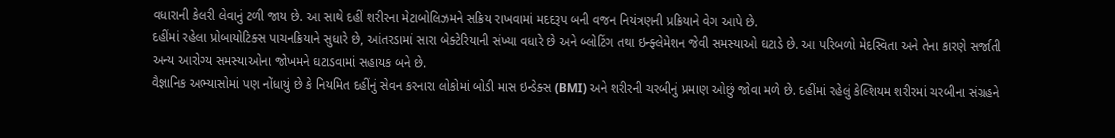વધારાની કેલરી લેવાનું ટળી જાય છે. આ સાથે દહીં શરીરના મેટાબોલિઝમને સક્રિય રાખવામાં મદદરૂપ બની વજન નિયંત્રણની પ્રક્રિયાને વેગ આપે છે.
દહીંમાં રહેલા પ્રોબાયોટિક્સ પાચનક્રિયાને સુધારે છે, આંતરડામાં સારા બેક્ટેરિયાની સંખ્યા વધારે છે અને બ્લોટિંગ તથા ઇન્ફ્લેમેશન જેવી સમસ્યાઓ ઘટાડે છે. આ પરિબળો મેદસ્વિતા અને તેના કારણે સર્જાતી અન્ય આરોગ્ય સમસ્યાઓના જોખમને ઘટાડવામાં સહાયક બને છે.
વૈજ્ઞાનિક અભ્યાસોમાં પણ નોંધાયું છે કે નિયમિત દહીંનું સેવન કરનારા લોકોમાં બોડી માસ ઇન્ડેક્સ (BMI) અને શરીરની ચરબીનું પ્રમાણ ઓછું જોવા મળે છે. દહીંમાં રહેલું કેલ્શિયમ શરીરમાં ચરબીના સંગ્રહને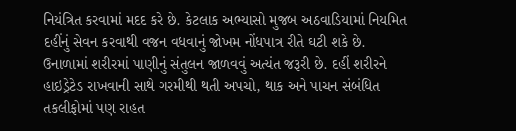નિયંત્રિત કરવામાં મદદ કરે છે. કેટલાક અભ્યાસો મુજબ અઠવાડિયામાં નિયમિત દહીંનું સેવન કરવાથી વજન વધવાનું જોખમ નોંધપાત્ર રીતે ઘટી શકે છે.
ઉનાળામાં શરીરમાં પાણીનું સંતુલન જાળવવું અત્યંત જરૂરી છે. દહીં શરીરને હાઇડ્રેટેડ રાખવાની સાથે ગરમીથી થતી અપચો, થાક અને પાચન સંબંધિત તકલીફોમાં પણ રાહત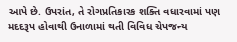આપે છે. ઉપરાંત, તે રોગપ્રતિકારક શક્તિ વધારવામાં પણ મદદરૂપ હોવાથી ઉનાળામાં થતી વિવિધ ચેપજન્ય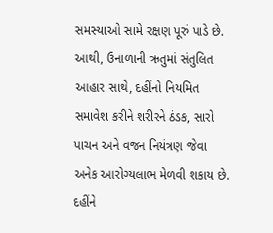સમસ્યાઓ સામે રક્ષણ પૂરું પાડે છે.
આથી, ઉનાળાની ઋતુમાં સંતુલિત આહાર સાથે, દહીંનો નિયમિત સમાવેશ કરીને શરીરને ઠંડક, સારો પાચન અને વજન નિયંત્રણ જેવા અનેક આરોગ્યલાભ મેળવી શકાય છે. દહીંને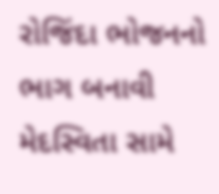રોજિંદા ભોજનનો ભાગ બનાવી મેદસ્વિતા સામે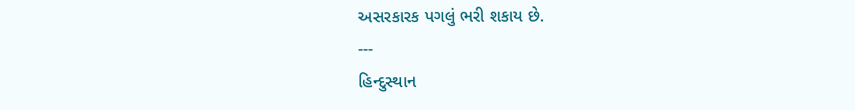અસરકારક પગલું ભરી શકાય છે.
---
હિન્દુસ્થાન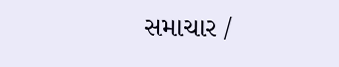સમાચાર /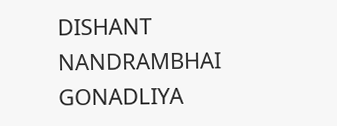DISHANT NANDRAMBHAI GONADLIYA